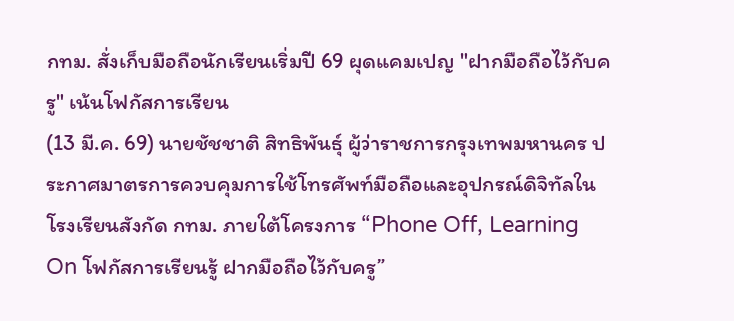กทม. สั่งเก็บมือถือนักเรียนเริ่มปี 69 ผุดแคมเปญ "ฝากมือถือไว้กับครู" เน้นโฟกัสการเรียน
(13 มี.ค. 69) นายชัชชาติ สิทธิพันธุ์ ผู้ว่าราชการกรุงเทพมหานคร ประกาศมาตรการควบคุมการใช้โทรศัพท์มือถือและอุปกรณ์ดิจิทัลในโรงเรียนสังกัด กทม. ภายใต้โครงการ “Phone Off, Learning On โฟกัสการเรียนรู้ ฝากมือถือไว้กับครู”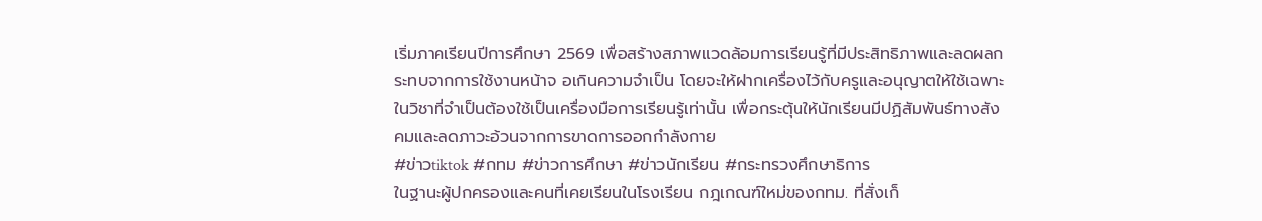เริ่มภาคเรียนปีการศึกษา 2569 เพื่อสร้างสภาพแวดล้อมการเรียนรู้ที่มีประสิทธิภาพและลดผลกระทบจากการใช้งานหน้าจ อเกินความจำเป็น โดยจะให้ฝากเครื่องไว้กับครูและอนุญาตให้ใช้เฉพาะในวิชาที่จำเป็นต้องใช้เป็นเครื่องมือการเรียนรู้เท่านั้น เพื่อกระตุ้นให้นักเรียนมีปฏิสัมพันธ์ทางสังคมและลดภาวะอ้วนจากการขาดการออกกำลังกาย
#ข่าวtiktok #กทม #ข่าวการศึกษา #ข่าวนักเรียน #กระทรวงศึกษาธิการ
ในฐานะผู้ปกครองและคนที่เคยเรียนในโรงเรียน กฎเกณฑ์ใหม่ของกทม. ที่สั่งเก็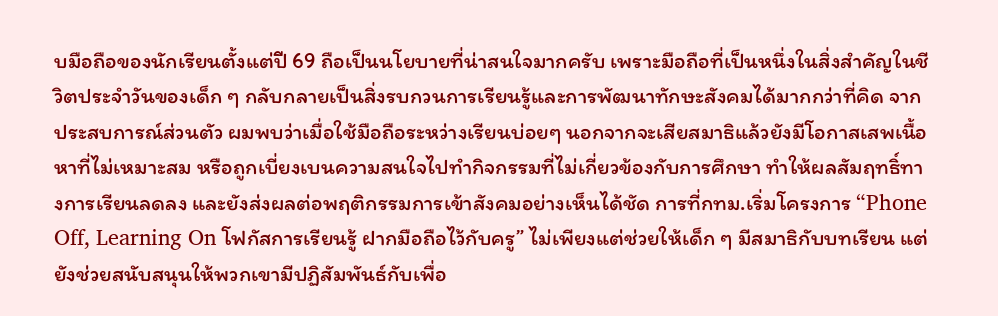บมือถือของนักเรียนตั้งแต่ปี 69 ถือเป็นนโยบายที่น่าสนใจมากครับ เพราะมือถือที่เป็นหนึ่งในสิ่งสำคัญในชีวิตประจำวันของเด็ก ๆ กลับกลายเป็นสิ่งรบกวนการเรียนรู้และการพัฒนาทักษะสังคมได้มากกว่าที่คิด จากประสบการณ์ส่วนตัว ผมพบว่าเมื่อใช้มือถือระหว่างเรียนบ่อยๆ นอกจากจะเสียสมาธิแล้วยังมีโอกาสเสพเนื้อหาที่ไม่เหมาะสม หรือถูกเบี่ยงเบนความสนใจไปทำกิจกรรมที่ไม่เกี่ยวข้องกับการศึกษา ทำให้ผลสัมฤทธิ์ทางการเรียนลดลง และยังส่งผลต่อพฤติกรรมการเข้าสังคมอย่างเห็นได้ชัด การที่กทม.เริ่มโครงการ “Phone Off, Learning On โฟกัสการเรียนรู้ ฝากมือถือไว้กับครู” ไม่เพียงแต่ช่วยให้เด็ก ๆ มีสมาธิกับบทเรียน แต่ยังช่วยสนับสนุนให้พวกเขามีปฏิสัมพันธ์กับเพื่อ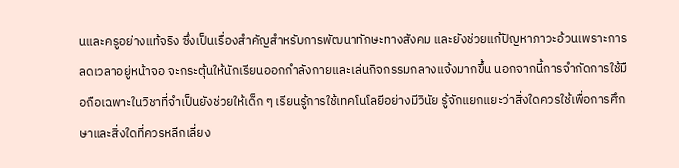นและครูอย่างแท้จริง ซึ่งเป็นเรื่องสำคัญสำหรับการพัฒนาทักษะทางสังคม และยังช่วยแก้ปัญหาภาวะอ้วนเพราะการลดเวลาอยู่หน้าจอ จะกระตุ้นให้นักเรียนออกกำลังกายและเล่นกิจกรรมกลางแจ้งมากขึ้น นอกจากนี้การจำกัดการใช้มือถือเฉพาะในวิชาที่จำเป็นยังช่วยให้เด็ก ๆ เรียนรู้การใช้เทคโนโลยีอย่างมีวินัย รู้จักแยกแยะว่าสิ่งใดควรใช้เพื่อการศึกษาและสิ่งใดที่ควรหลีกเลี่ยง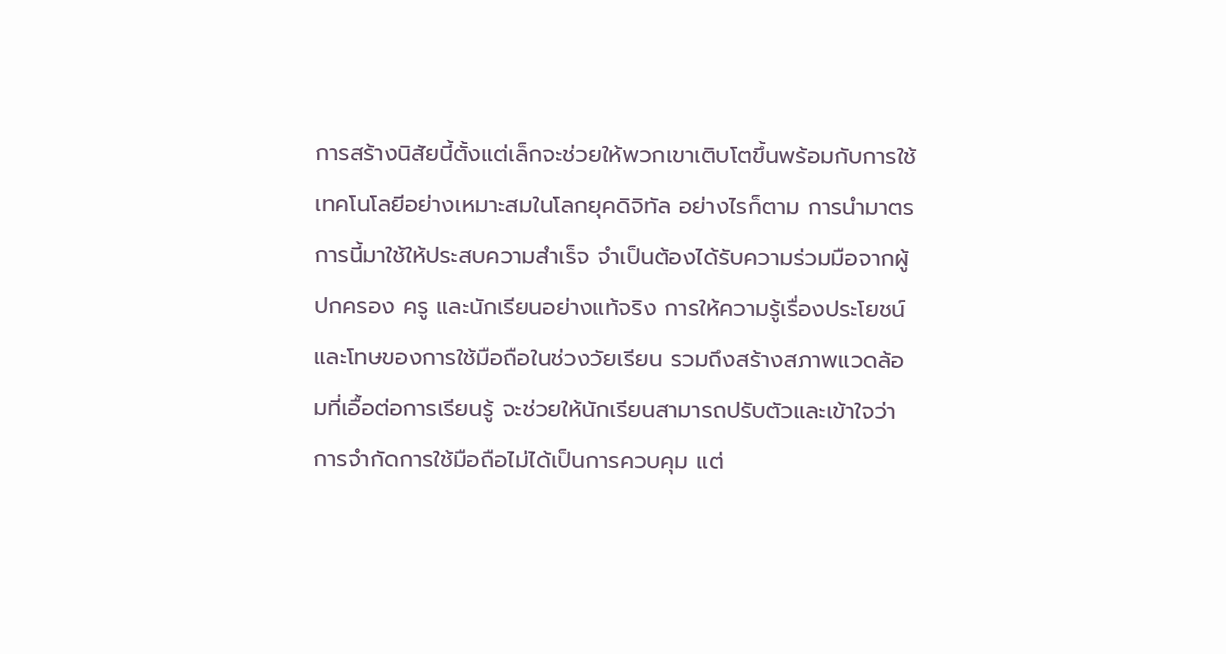การสร้างนิสัยนี้ตั้งแต่เล็กจะช่วยให้พวกเขาเติบโตขึ้นพร้อมกับการใช้เทคโนโลยีอย่างเหมาะสมในโลกยุคดิจิทัล อย่างไรก็ตาม การนำมาตรการนี้มาใช้ให้ประสบความสำเร็จ จำเป็นต้องได้รับความร่วมมือจากผู้ปกครอง ครู และนักเรียนอย่างแท้จริง การให้ความรู้เรื่องประโยชน์และโทษของการใช้มือถือในช่วงวัยเรียน รวมถึงสร้างสภาพแวดล้อมที่เอื้อต่อการเรียนรู้ จะช่วยให้นักเรียนสามารถปรับตัวและเข้าใจว่าการจำกัดการใช้มือถือไม่ได้เป็นการควบคุม แต่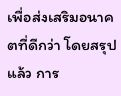เพื่อส่งเสริมอนาคตที่ดีกว่า โดยสรุปแล้ว การ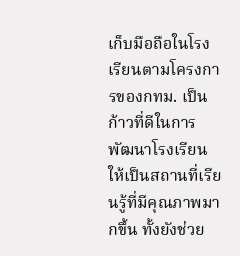เก็บมือถือในโรงเรียนตามโครงการของกทม. เป็นก้าวที่ดีในการพัฒนาโรงเรียนให้เป็นสถานที่เรียนรู้ที่มีคุณภาพมากขึ้น ทั้งยังช่วย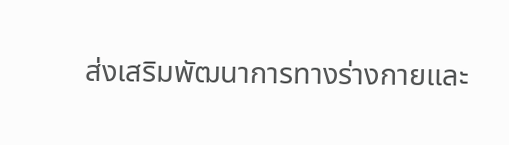ส่งเสริมพัฒนาการทางร่างกายและ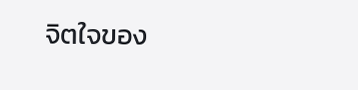จิตใจของ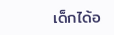เด็กได้อ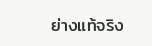ย่างแท้จริง